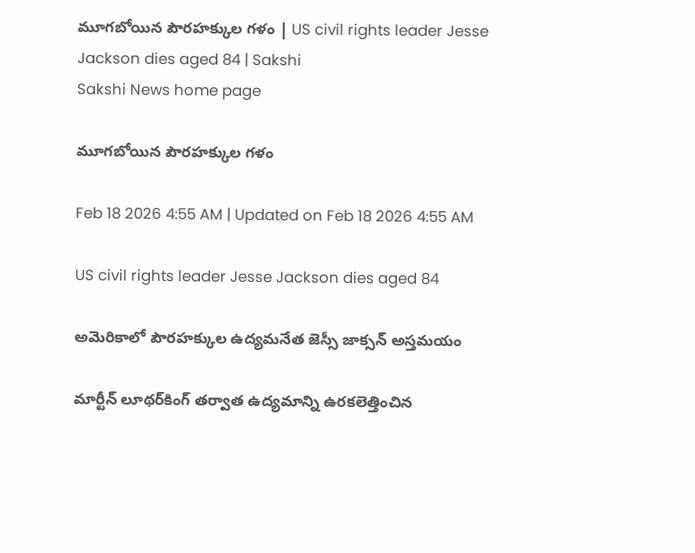మూగబోయిన పౌరహక్కుల గళం | US civil rights leader Jesse Jackson dies aged 84 | Sakshi
Sakshi News home page

మూగబోయిన పౌరహక్కుల గళం

Feb 18 2026 4:55 AM | Updated on Feb 18 2026 4:55 AM

US civil rights leader Jesse Jackson dies aged 84

అమెరికాలో పౌరహక్కుల ఉద్యమనేత జెస్సీ జాక్సన్‌ అస్తమయం

మార్టీన్‌ లూథర్‌కింగ్‌ తర్వాత ఉద్యమాన్ని ఉరకలెత్తించిన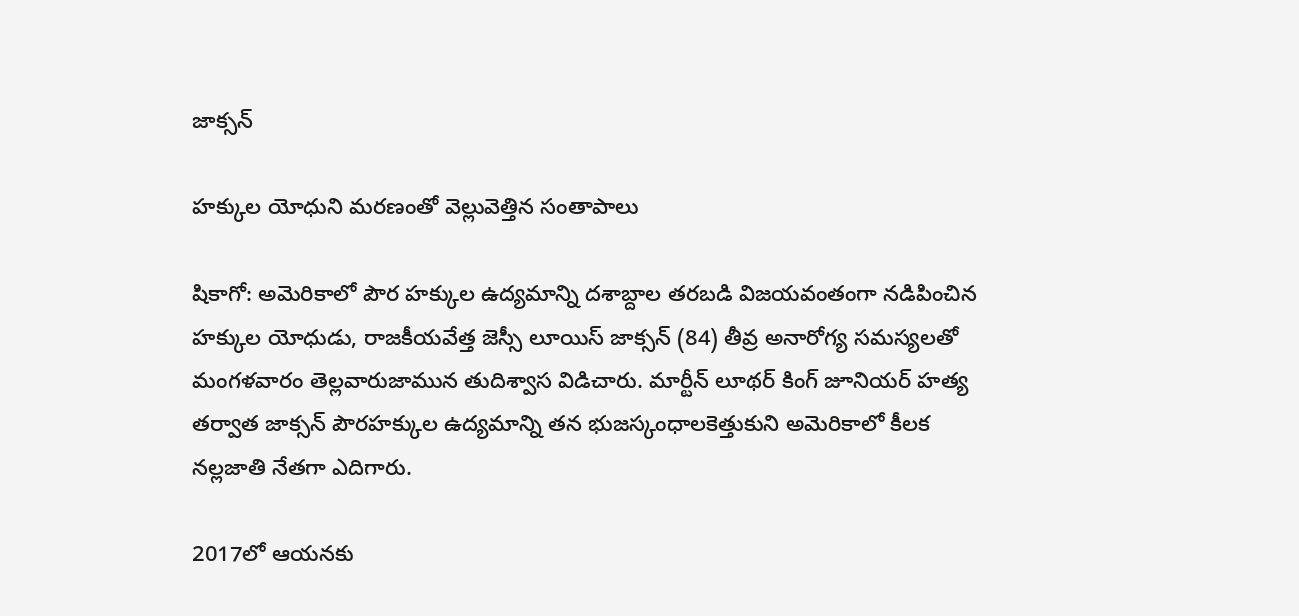జాక్సన్‌

హక్కుల యోధుని మరణంతో వెల్లువెత్తిన సంతాపాలు

షికాగో: అమెరికాలో పౌర హక్కుల ఉద్యమాన్ని దశాబ్దాల తరబడి విజయవంతంగా నడిపించిన హక్కుల యోధుడు, రాజకీయవేత్త జెస్సీ లూయిస్‌ జాక్సన్‌ (84) తీవ్ర అనారోగ్య సమస్యలతో మంగళవారం తెల్లవారుజామున తుదిశ్వాస విడిచారు. మార్టీన్‌ లూథర్‌ కింగ్‌ జూనియర్‌ హత్య తర్వాత జాక్సన్‌ పౌరహక్కుల ఉద్యమాన్ని తన భుజస్కంధాలకెత్తుకుని అమెరికాలో కీలక నల్లజాతి నేతగా ఎదిగారు.

2017లో ఆయనకు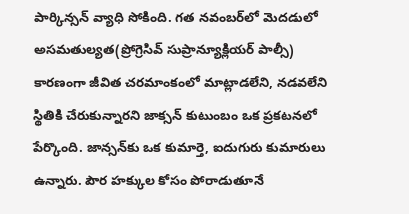పార్కిన్సన్‌ వ్యాధి సోకింది. గత నవంబర్‌లో మెదడులో అసమతుల్యత(ప్రోగ్రెసివ్‌ సుప్రాన్యూక్లియర్‌ పాల్సీ) కారణంగా జీవిత చరమాంకంలో మాట్లాడలేని, నడవలేని స్థితికి చేరుకున్నారని జాక్సన్‌ కుటుంబం ఒక ప్రకటనలో పేర్కొంది. జాన్సన్‌కు ఒక కుమార్తె, ఐదుగురు కుమారులు ఉన్నారు. పౌర హక్కుల కోసం పోరాడుతూనే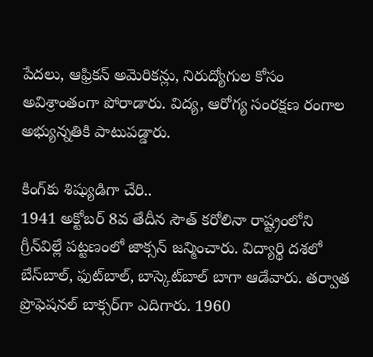పేదలు, ఆఫ్రికన్‌ అమెరికన్లు, నిరుద్యోగుల కోసం అవిశ్రాంతంగా పోరాడారు. విద్య, ఆరోగ్య సంరక్షణ రంగాల అభ్యున్నతికి పాటుపడ్డారు.

కింగ్‌కు శిష్యుడిగా చేరి..
1941 అక్టోబర్‌ 8వ తేదీన సౌత్‌ కరోలినా రాష్ట్రంలోని గ్రీన్‌విల్లే పట్టణంలో జాక్సన్‌ జన్మించారు. విద్యార్థి దశలో బేస్‌బాల్, ఫుట్‌బాల్, బాస్కెట్‌బాల్‌ బాగా ఆడేవారు. తర్వాత ప్రొఫెషనల్‌ బాక్సర్‌గా ఎదిగారు. 1960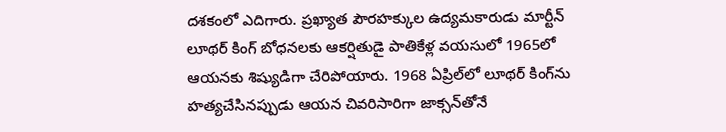దశకంలో ఎదిగారు. ప్రఖ్యాత పౌరహక్కుల ఉద్యమకారుడు మార్టీన్‌ లూథర్‌ కింగ్‌ బోధనలకు ఆకర్షితుడై పాతికేళ్ల వయసులో 1965లో ఆయనకు శిష్యుడిగా చేరిపోయారు. 1968 ఏప్రిల్‌లో లూథర్‌ కింగ్‌ను హత్యచేసినప్పుడు ఆయన చివరిసారిగా జాక్సన్‌తోనే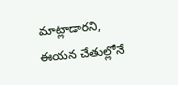మాట్లాడారని, ఈయన చేతుల్లోనే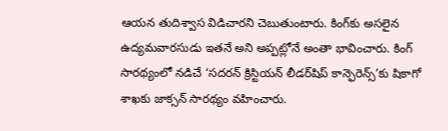ఆయన తుదిశ్వాస విడిచారని చెబుతుంటారు. కింగ్‌కు అసలైన ఉద్యమవారసుడు ఇతనే అని అప్పట్లోనే అంతా భావించారు. కింగ్‌ సారథ్యంలో నడిచే ‘సదరన్‌ క్రిస్టియన్‌ లీడర్‌షిప్‌ కాన్ఫెరెన్స్‌’కు షికాగో శాఖకు జాక్సన్‌ సారథ్యం వహించారు.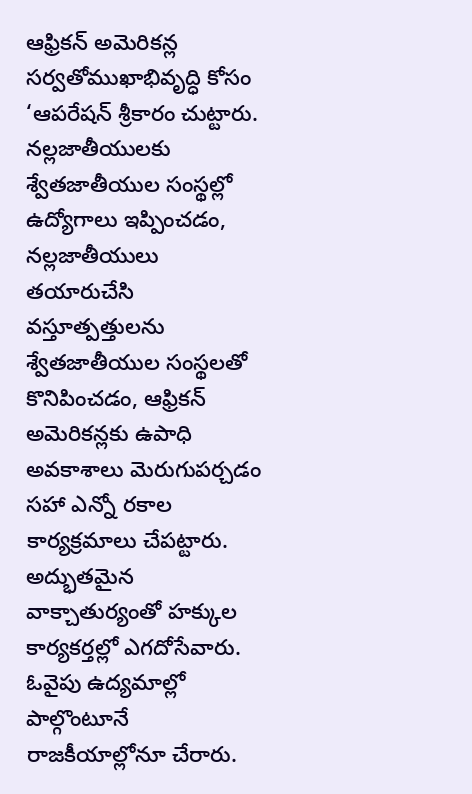ఆఫ్రికన్‌ అమెరికన్ల సర్వతోముఖాభివృద్ధి కోసం ‘ఆపరేషన్‌ శ్రీకారం చుట్టారు. నల్లజాతీయులకు శ్వేతజాతీయుల సంస్థల్లో ఉద్యోగాలు ఇప్పించడం, నల్లజాతీయులు తయారుచేసి వస్తూత్పత్తులను శ్వేతజాతీయుల సంస్థలతో కొనిపించడం, ఆఫ్రికన్‌ అమెరికన్లకు ఉపాధి అవకాశాలు మెరుగుపర్చడం సహా ఎన్నో రకాల కార్యక్రమాలు చేపట్టారు. అద్భుతమైన వాక్చాతుర్యంతో హక్కుల కార్యకర్తల్లో ఎగదోసేవారు. ఓవైపు ఉద్యమాల్లో పాల్గొంటూనే రాజకీయాల్లోనూ చేరారు.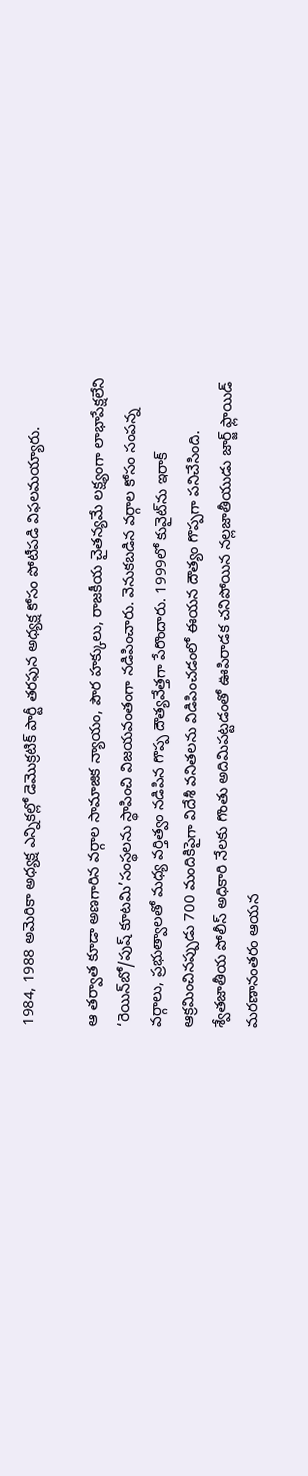1984, 1988 అమెరికా అధ్యక్ష ఎన్నికల్లో డెమొక్రటిక్‌ పార్టీ తరఫున అధ్యక్ష కోసం పోటీపడి విఫలమయ్యారు.

ఆ తర్వాత కూడా అణగారిన వర్గాల సామాజిక న్యాయం, పౌర హక్కులు, రాజకీయ చైతన్యమే లక్ష్యంగా లాభాపేక్షలేని ‘రెయిన్‌బో/పుష్‌ కూటమి’సంస్థలను స్థాపించి విజయవంతంగా నడిపించారు. వెనుకబడిన వర్గాల కోసం సంపన్న వర్గాలు, ప్రభుత్వాలతో మధ్య వర్తిత్వం నడిపిన గొప్ప దౌత్యవేత్తగా పేరొందారు. 1999లో కువైట్‌ను ఇరాక్‌ ఆక్రమించినప్పుడు 700 మందికిపైగా విదేశీ వనితలను విడిపించడంలో ఈయన దౌత్యం గొప్పగా పనిచేసింది. శ్వేతజాతీయ పోలీస్‌ అధికారి నేలకు గొంతు అదిమిపట్టడంతో ఊపిరాడక చనిపోయిన నల్లజాతీయుడు జార్జ్‌ ఫ్లాయిడ్‌ మరణానంతరం ఆయన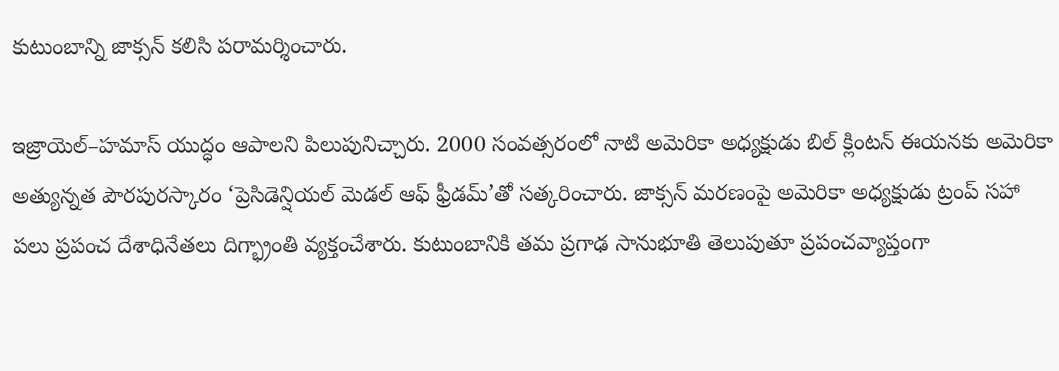కుటుంబాన్ని జాక్సన్‌ కలిసి పరామర్శించారు.

ఇజ్రాయెల్‌–హమాస్‌ యుద్ధం ఆపాలని పిలుపునిచ్చారు. 2000 సంవత్సరంలో నాటి అమెరికా అధ్యక్షుడు బిల్‌ క్లింటన్‌ ఈయనకు అమెరికా అత్యున్నత పౌరపురస్కారం ‘ప్రెసిడెన్షియల్‌ మెడల్‌ ఆఫ్‌ ఫ్రీడమ్‌’తో సత్కరించారు. జాక్సన్‌ మరణంపై అమెరికా అధ్యక్షుడు ట్రంప్‌ సహా పలు ప్రపంచ దేశాధినేతలు దిగ్భ్రాంతి వ్యక్తంచేశారు. కుటుంబానికి తమ ప్రగాఢ సానుభూతి తెలుపుతూ ప్రపంచవ్యాప్తంగా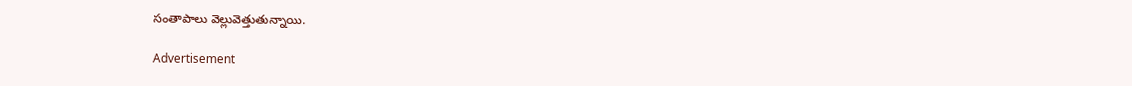సంతాపాలు వెల్లువెత్తుతున్నాయి.

Advertisement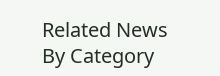Related News By Category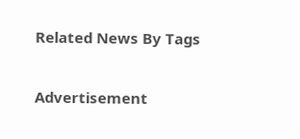Related News By Tags

Advertisement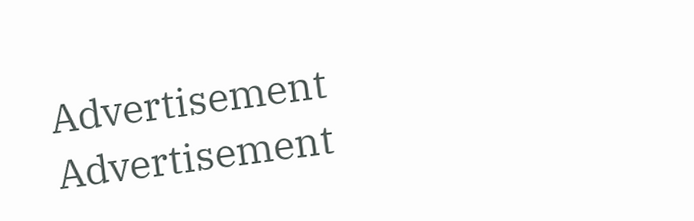Advertisement
Advertisement